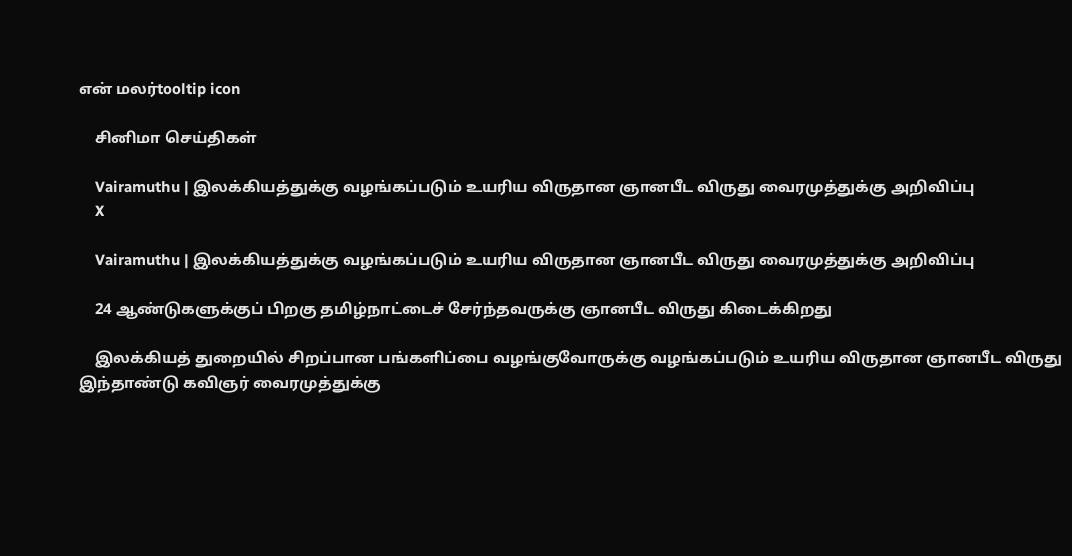என் மலர்tooltip icon

    சினிமா செய்திகள்

    Vairamuthu | இலக்கியத்துக்கு வழங்கப்படும் உயரிய விருதான ஞானபீட விருது வைரமுத்துக்கு அறிவிப்பு
    X

    Vairamuthu | இலக்கியத்துக்கு வழங்கப்படும் உயரிய விருதான ஞானபீட விருது வைரமுத்துக்கு அறிவிப்பு

    24 ஆண்டுகளுக்குப் பிறகு தமிழ்நாட்டைச் சேர்ந்தவருக்கு ஞானபீட விருது கிடைக்கிறது

    இலக்கியத் துறையில் சிறப்பான பங்களிப்பை வழங்குவோருக்கு வழங்கப்படும் உயரிய விருதான ஞானபீட விருது இந்தாண்டு கவிஞர் வைரமுத்துக்கு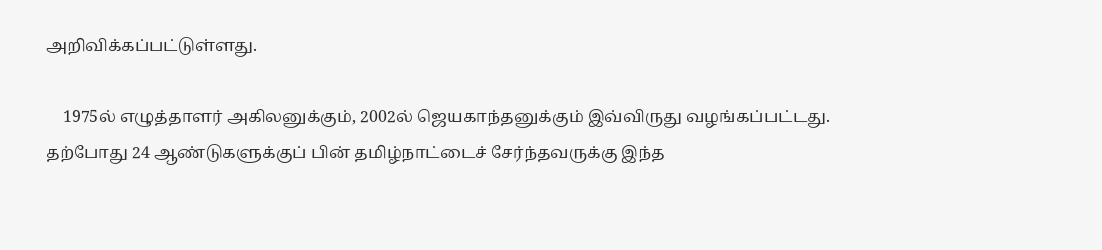அறிவிக்கப்பட்டுள்ளது.

    1975ல் எழுத்தாளர் அகிலனுக்கும், 2002ல் ஜெயகாந்தனுக்கும் இவ்விருது வழங்கப்பட்டது. தற்போது 24 ஆண்டுகளுக்குப் பின் தமிழ்நாட்டைச் சேர்ந்தவருக்கு இந்த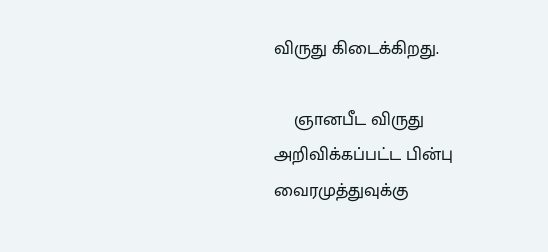விருது கிடைக்கிறது.

    ஞானபீட விருது அறிவிக்கப்பட்ட பின்பு வைரமுத்துவுக்கு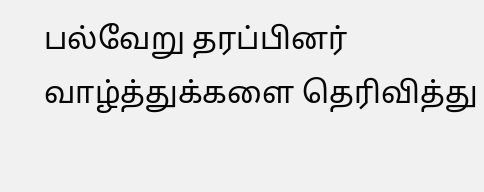பல்வேறு தரப்பினர் வாழ்த்துக்களை தெரிவித்து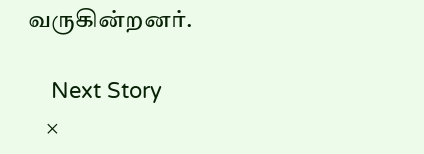வருகின்றனர்.

    Next Story
    ×